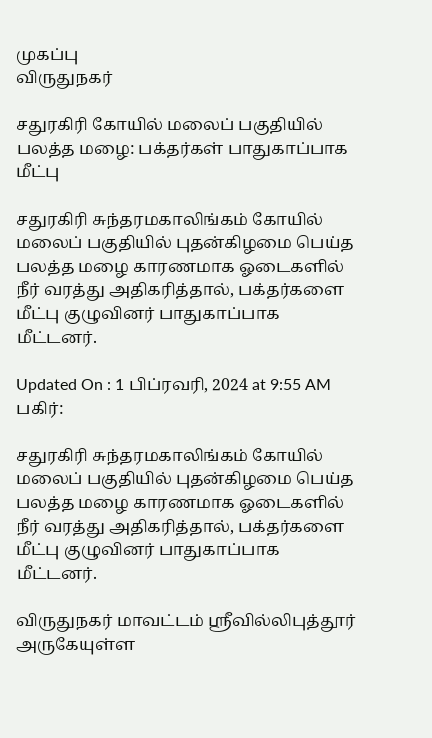முகப்பு
விருதுநகர்

சதுரகிரி கோயில் மலைப் பகுதியில் பலத்த மழை: பக்தர்கள் பாதுகாப்பாக மீட்பு

சதுரகிரி சுந்தரமகாலிங்கம் கோயில் மலைப் பகுதியில் புதன்கிழமை பெய்த பலத்த மழை காரணமாக ஓடைகளில் நீர் வரத்து அதிகரித்தால், பக்தர்களை மீட்பு குழுவினர் பாதுகாப்பாக மீட்டனர்.

Updated On : 1 பிப்ரவரி, 2024 at 9:55 AM
பகிர்:

சதுரகிரி சுந்தரமகாலிங்கம் கோயில் மலைப் பகுதியில் புதன்கிழமை பெய்த பலத்த மழை காரணமாக ஓடைகளில் நீர் வரத்து அதிகரித்தால், பக்தர்களை மீட்பு குழுவினர் பாதுகாப்பாக மீட்டனர்.

விருதுநகர் மாவட்டம் ஸ்ரீவில்லிபுத்தூர் அருகேயுள்ள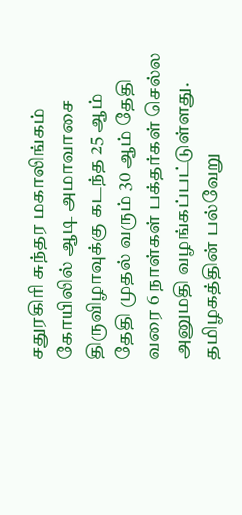சதுரகிரி சுந்தர மகாலிங்கம் கோயிலில் ஆடி அமாவாசை திருவிழாவுக்கு கடந்த 25 ஆம் தேதி முதல் வரும் 30 ஆம் தேதி வரை 6 நாள்கள் பக்தர்கள் செல்ல அனுமதி வழங்கப்பட்டுள்ளது. தமிழகத்தின் பல்வேறு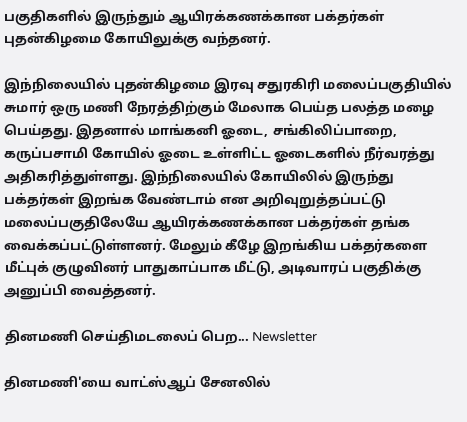பகுதிகளில் இருந்தும் ஆயிரக்கணக்கான பக்தர்கள் புதன்கிழமை கோயிலுக்கு வந்தனர்.

இந்நிலையில் புதன்கிழமை இரவு சதுரகிரி மலைப்பகுதியில் சுமார் ஒரு மணி நேரத்திற்கும் மேலாக பெய்த பலத்த மழை பெய்தது. இதனால் மாங்கனி ஓடை, சங்கிலிப்பாறை, கருப்பசாமி கோயில் ஓடை உள்ளிட்ட ஓடைகளில் நீர்வரத்து அதிகரித்துள்ளது. இந்நிலையில் கோயிலில் இருந்து பக்தர்கள் இறங்க வேண்டாம் என அறிவுறுத்தப்பட்டு மலைப்பகுதிலேயே ஆயிரக்கணக்கான பக்தர்கள் தங்க வைக்கப்பட்டுள்ளனர். மேலும் கீழே இறங்கிய பக்தர்களை மீட்புக் குழுவினர் பாதுகாப்பாக மீட்டு, அடிவாரப் பகுதிக்கு அனுப்பி வைத்தனர்.

தினமணி செய்திமடலைப் பெற... Newsletter

தினமணி'யை வாட்ஸ்ஆப் சேனலில்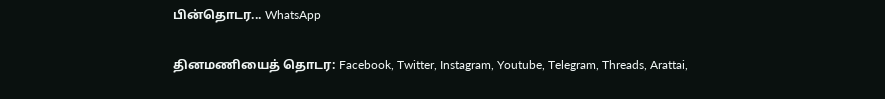பின்தொடர... WhatsApp

தினமணியைத் தொடர: Facebook, Twitter, Instagram, Youtube, Telegram, Threads, Arattai,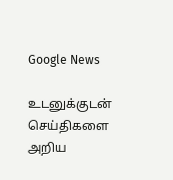Google News

உடனுக்குடன் செய்திகளை அறிய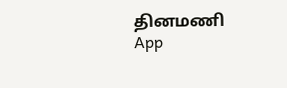தினமணி App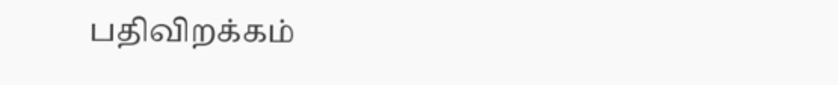பதிவிறக்கம்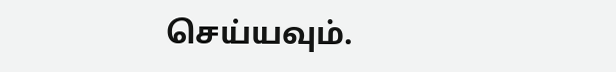செய்யவும்.